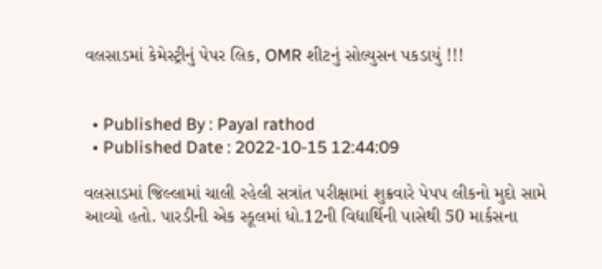વલસાડમાં કેમેસ્ટ્રીનું પેપર લિક, OMR શીટનું સોલ્યુસન પકડાયું !!!


  • Published By : Payal rathod
  • Published Date : 2022-10-15 12:44:09

વલસાડમાં જિલ્લામાં ચાલી રહેલી સત્રાંત પરીક્ષામાં શુક્રવારે પેપપ લીકનો મુદો સામે આવ્યો હતો. પારડીની એક સ્કૂલમાં ધો.12ની વિદ્યાર્થિની પાસેથી 50 માર્કસના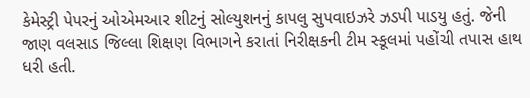કેમેસ્ટ્રી પેપરનું ઓએમઆર શીટનું સોલ્યુશનનું કાપલુ સુપવાઇઝરે ઝડપી પાડયુ હતું. જેની જાણ વલસાડ જિલ્લા શિક્ષણ વિભાગને કરાતાં નિરીક્ષકની ટીમ સ્કૂલમાં પહોંચી તપાસ હાથ ધરી હતી.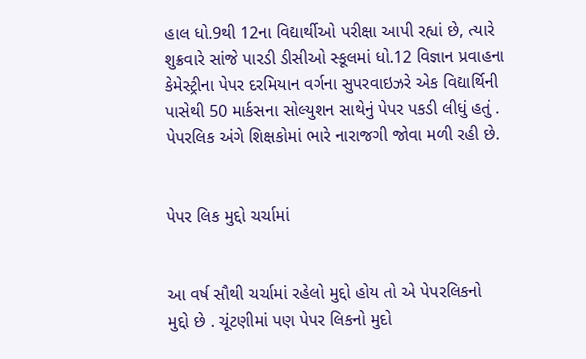હાલ ધો.9થી 12ના વિદ્યાર્થીઓ પરીક્ષા આપી રહ્યાં છે, ત્યારે શુક્રવારે સાંજે પારડી ડીસીઓ સ્કૂલમાં ધો.12 વિજ્ઞાન પ્રવાહના કેમેસ્ટ્રીના પેપર દરમિયાન વર્ગના સુપરવાઇઝરે એક વિદ્યાર્થિની પાસેથી 50 માર્કસના સોલ્યુશન સાથેનું પેપર પકડી લીધું હતું . પેપરલિક અંગે શિક્ષકોમાં ભારે નારાજગી જોવા મળી રહી છે.


પેપર લિક મુદ્દો ચર્ચામાં


આ વર્ષ સૌથી ચર્ચામાં રહેલો મુદ્દો હોય તો એ પેપરલિકનો મુદ્દો છે . ચૂંટણીમાં પણ પેપર લિકનો મુદો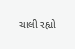ચાલી રહ્યો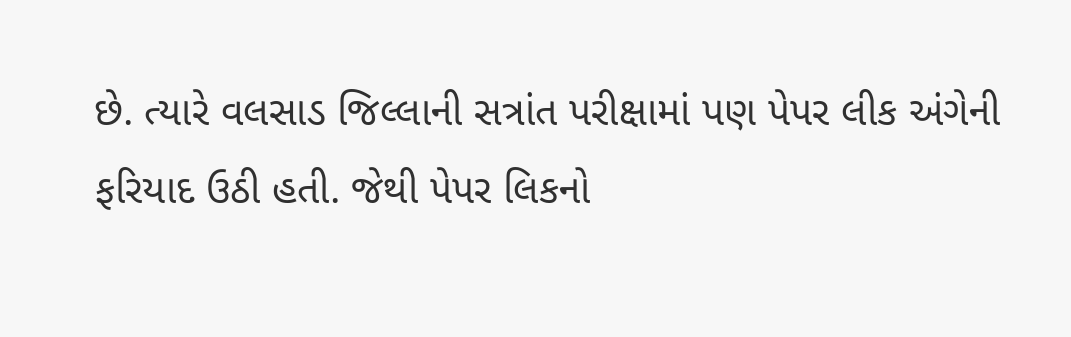છે. ત્યારે વલસાડ જિલ્લાની સત્રાંત પરીક્ષામાં પણ પેપર લીક અંગેની ફરિયાદ ઉઠી હતી. જેથી પેપર લિકનો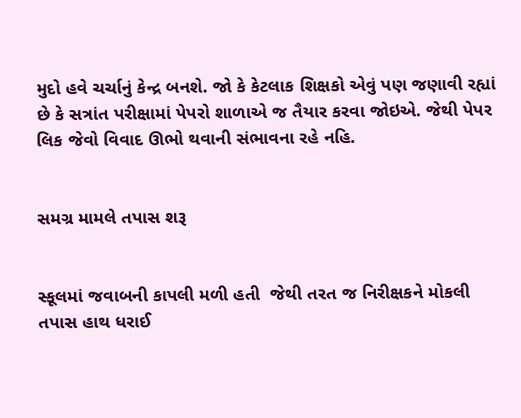મુદો હવે ચર્ચાનું કેન્દ્ર બનશે. જો કે કેટલાક શિક્ષકો એવું પણ જણાવી રહ્યાં છે કે સત્રાંત પરીક્ષામાં પેપરો શાળાએ જ તૈયાર કરવા જોઇએ. જેથી પેપર લિક જેવો વિવાદ ઊભો થવાની સંભાવના રહે નહિ.


સમગ્ર મામલે તપાસ શરૂ


સ્કૂલમાં જવાબની કાપલી મળી હતી  જેથી તરત જ નિરીક્ષકને મોકલી તપાસ હાથ ધરાઈ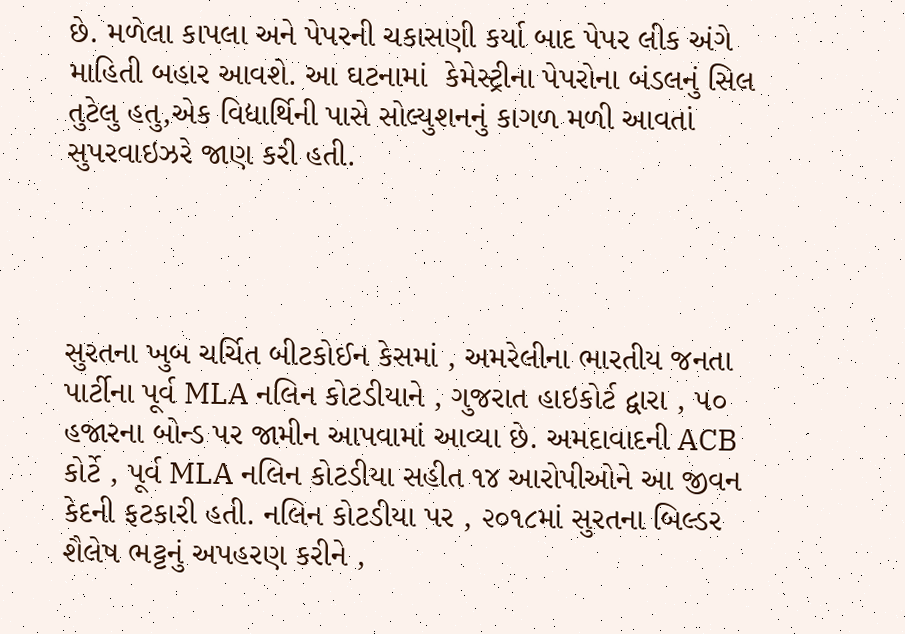છે. મળેલા કાપલા અને પેપરની ચકાસણી કર્યા બાદ પેપર લીક અંગે માહિતી બહાર આવશે. આ ઘટનામાં  કેમેસ્ટ્રીના પેપરોના બંડલનું સિલ તુટેલુ હતુ,એક વિદ્યાર્થિની પાસે સોલ્યુશનનું કાગળ મળી આવતાં સુપરવાઇઝરે જાણ કરી હતી.




સુરતના ખુબ ચર્ચિત બીટકોઈન કેસમાં , અમરેલીના ભારતીય જનતા પાર્ટીના પૂર્વ MLA નલિન કોટડીયાને , ગુજરાત હાઇકોર્ટ દ્વારા , ૫૦ હજારના બોન્ડ પર જામીન આપવામાં આવ્યા છે. અમદાવાદની ACB કોર્ટે , પૂર્વ MLA નલિન કોટડીયા સહીત ૧૪ આરોપીઓને આ જીવન કેદની ફટકારી હતી. નલિન કોટડીયા પર , ૨૦૧૮માં સુરતના બિલ્ડર શૈલેષ ભટ્ટનું અપહરણ કરીને ,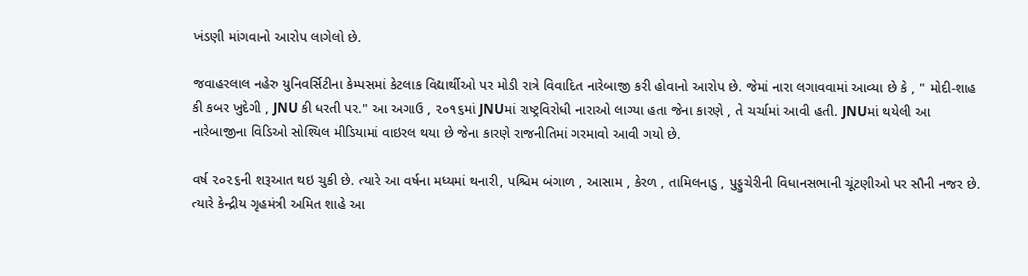ખંડણી માંગવાનો આરોપ લાગેલો છે.

જવાહરલાલ નહેરુ યુનિવર્સિટીના કેમ્પસમાં કેટલાક વિદ્યાર્થીઓ પર મોડી રાત્રે વિવાદિત નારેબાજી કરી હોવાનો આરોપ છે. જેમાં નારા લગાવવામાં આવ્યા છે કે , " મોદી-શાહ કી કબર ખુદેગી , JNU કી ધરતી પર." આ અગાઉ , ૨૦૧૬માં JNUમાં રાષ્ટ્રવિરોધી નારાઓ લાગ્યા હતા જેના કારણે , તે ચર્ચામાં આવી હતી. JNUમાં થયેલી આ નારેબાજીના વિડિઓ સોશ્યિલ મીડિયામાં વાઇરલ થયા છે જેના કારણે રાજનીતિમાં ગરમાવો આવી ગયો છે.

વર્ષ ૨૦૨૬ની શરૂઆત થઇ ચુકી છે. ત્યારે આ વર્ષના મધ્યમાં થનારી, પશ્ચિમ બંગાળ , આસામ , કેરળ , તામિલનાડુ , પુડ્ડુચેરીની વિધાનસભાની ચૂંટણીઓ પર સૌની નજર છે. ત્યારે કેન્દ્રીય ગૃહમંત્રી અમિત શાહે આ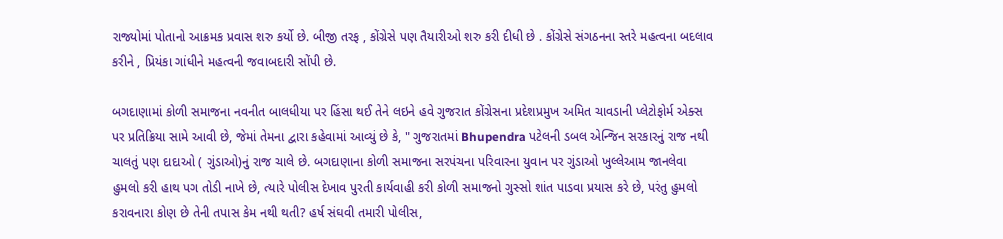રાજ્યોમાં પોતાનો આક્રમક પ્રવાસ શરુ કર્યો છે. બીજી તરફ , કોંગ્રેસે પણ તૈયારીઓ શરુ કરી દીધી છે . કોંગ્રેસે સંગઠનના સ્તરે મહત્વના બદલાવ કરીને , પ્રિયંકા ગાંધીને મહત્વની જવાબદારી સોંપી છે.

બગદાણામાં કોળી સમાજના નવનીત બાલધીયા પર હિંસા થઈ તેને લઇને હવે ગુજરાત કોંગ્રેસના પ્રદેશપ્રમુખ અમિત ચાવડાની પ્લેટોફોર્મ એક્સ પર પ્રતિક્રિયા સામે આવી છે, જેમાં તેમના દ્વારા કહેવામાં આવ્યું છે કે, " ગુજરાતમાં Bhupendra પટેલની ડબલ એન્જિન સરકારનું રાજ નથી ચાલતું પણ દાદાઓ ( ગુંડાઓ)નું રાજ ચાલે છે. બગદાણાના કોળી સમાજના સરપંચના પરિવારના યુવાન પર ગુંડાઓ ખુલ્લેઆમ જાનલેવા હુમલો કરી હાથ પગ તોડી નાખે છે, ત્યારે પોલીસ દેખાવ પુરતી કાર્યવાહી કરી કોળી સમાજનો ગુસ્સો શાંત પાડવા પ્રયાસ કરે છે, પરંતુ હુમલો કરાવનારા કોણ છે તેની તપાસ કેમ નથી થતી? હર્ષ સંઘવી તમારી પોલીસ,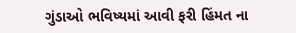ગુંડાઓ ભવિષ્યમાં આવી ફરી હિંમત ના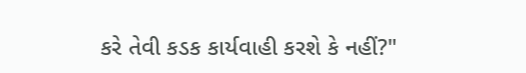કરે તેવી કડક કાર્યવાહી કરશે કે નહીં?"